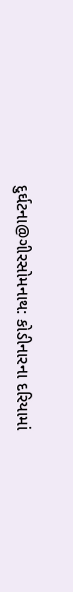દુર્ઘટના@ગીરસોમનાથ: કોડીનારના દરિયામાં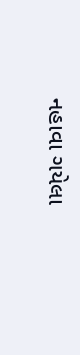નહાવા ગયેલા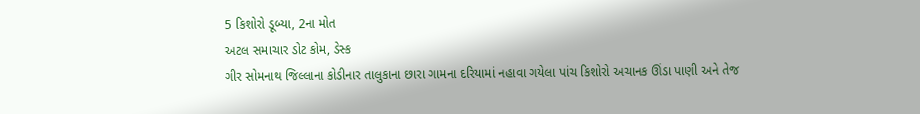5 કિશોરો ડૂબ્યા, 2ના મોત
અટલ સમાચાર ડોટ કોમ, ડેસ્ક
ગીર સોમનાથ જિલ્લાના કોડીનાર તાલુકાના છારા ગામના દરિયામાં નહાવા ગયેલા પાંચ કિશોરો અચાનક ઊંડા પાણી અને તેજ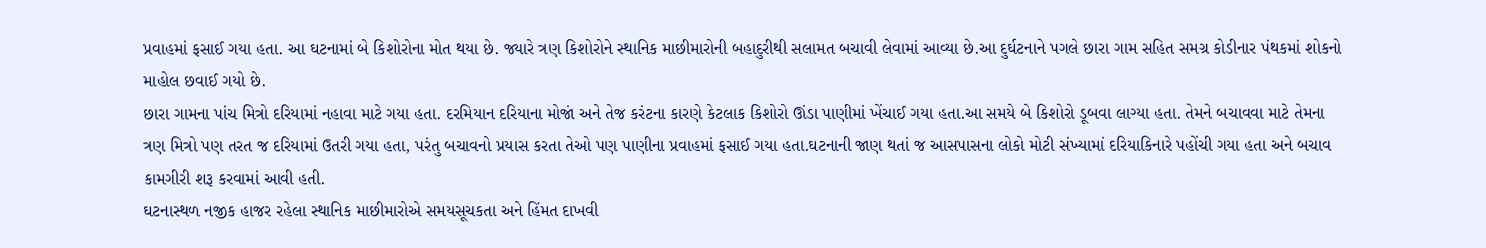પ્રવાહમાં ફસાઈ ગયા હતા. આ ઘટનામાં બે કિશોરોના મોત થયા છે. જ્યારે ત્રણ કિશોરોને સ્થાનિક માછીમારોની બહાદુરીથી સલામત બચાવી લેવામાં આવ્યા છે.આ દુર્ઘટનાને પગલે છારા ગામ સહિત સમગ્ર કોડીનાર પંથકમાં શોકનો માહોલ છવાઈ ગયો છે.
છારા ગામના પાંચ મિત્રો દરિયામાં નહાવા માટે ગયા હતા. દરમિયાન દરિયાના મોજાં અને તેજ કરંટના કારણે કેટલાક કિશોરો ઊંડા પાણીમાં ખેંચાઈ ગયા હતા.આ સમયે બે કિશોરો ડૂબવા લાગ્યા હતા. તેમને બચાવવા માટે તેમના ત્રણ મિત્રો પણ તરત જ દરિયામાં ઉતરી ગયા હતા, પરંતુ બચાવનો પ્રયાસ કરતા તેઓ પણ પાણીના પ્રવાહમાં ફસાઈ ગયા હતા.ઘટનાની જાણ થતાં જ આસપાસના લોકો મોટી સંખ્યામાં દરિયાકિનારે પહોંચી ગયા હતા અને બચાવ કામગીરી શરૂ કરવામાં આવી હતી.
ઘટનાસ્થળ નજીક હાજર રહેલા સ્થાનિક માછીમારોએ સમયસૂચકતા અને હિંમત દાખવી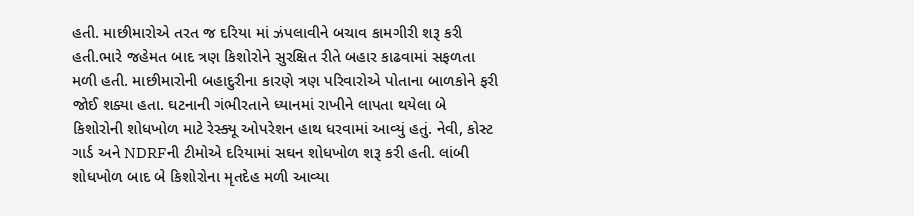હતી. માછીમારોએ તરત જ દરિયા માં ઝંપલાવીને બચાવ કામગીરી શરૂ કરી હતી.ભારે જહેમત બાદ ત્રણ કિશોરોને સુરક્ષિત રીતે બહાર કાઢવામાં સફળતા મળી હતી. માછીમારોની બહાદુરીના કારણે ત્રણ પરિવારોએ પોતાના બાળકોને ફરી જોઈ શક્યા હતા. ઘટનાની ગંભીરતાને ધ્યાનમાં રાખીને લાપતા થયેલા બે કિશોરોની શોધખોળ માટે રેસ્ક્યૂ ઓપરેશન હાથ ધરવામાં આવ્યું હતું. નેવી, કોસ્ટ ગાર્ડ અને NDRFની ટીમોએ દરિયામાં સઘન શોધખોળ શરૂ કરી હતી. લાંબી શોધખોળ બાદ બે કિશોરોના મૃતદેહ મળી આવ્યા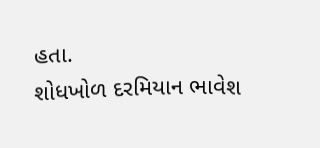હતા.
શોધખોળ દરમિયાન ભાવેશ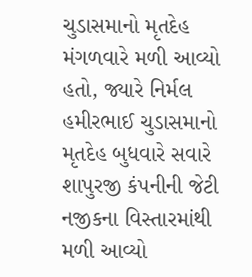ચુડાસમાનો મૃતદેહ મંગળવારે મળી આવ્યો હતો, જ્યારે નિર્મલ હમીરભાઈ ચુડાસમાનો મૃતદેહ બુધવારે સવારે શાપુરજી કંપનીની જેટી નજીકના વિસ્તારમાંથી મળી આવ્યો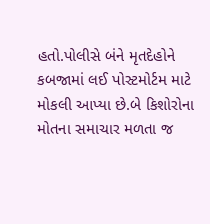હતો.પોલીસે બંને મૃતદેહોને કબજામાં લઈ પોસ્ટમોર્ટમ માટે મોકલી આપ્યા છે.બે કિશોરોના મોતના સમાચાર મળતા જ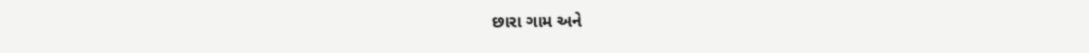છારા ગામ અને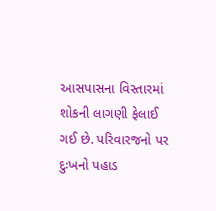આસપાસના વિસ્તારમાં શોકની લાગણી ફેલાઈ ગઈ છે. પરિવારજનો પર દુઃખનો પહાડ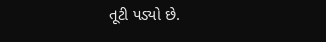તૂટી પડ્યો છે.